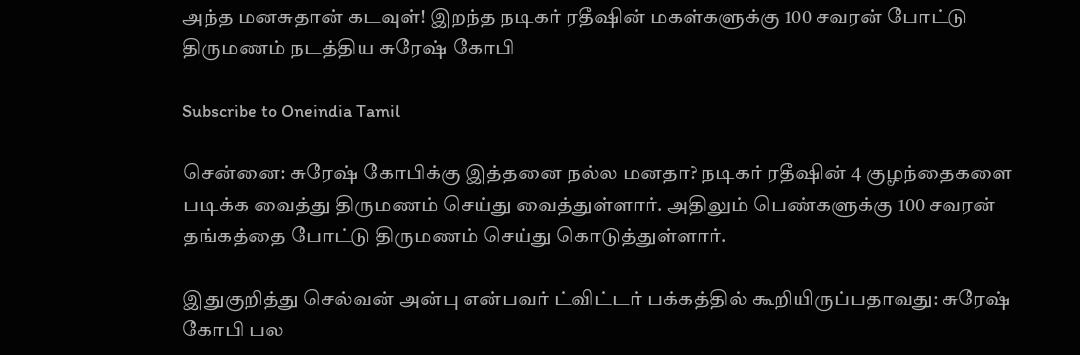அந்த மனசுதான் கடவுள்! இறந்த நடிகர் ரதீஷின் மகள்களுக்கு 100 சவரன் போட்டு திருமணம் நடத்திய சுரேஷ் கோபி

Subscribe to Oneindia Tamil

சென்னை: சுரேஷ் கோபிக்கு இத்தனை நல்ல மனதா? நடிகர் ரதீஷின் 4 குழந்தைகளை படிக்க வைத்து திருமணம் செய்து வைத்துள்ளார். அதிலும் பெண்களுக்கு 100 சவரன் தங்கத்தை போட்டு திருமணம் செய்து கொடுத்துள்ளார்.

இதுகுறித்து செல்வன் அன்பு என்பவர் ட்விட்டர் பக்கத்தில் கூறியிருப்பதாவது: சுரேஷ் கோபி பல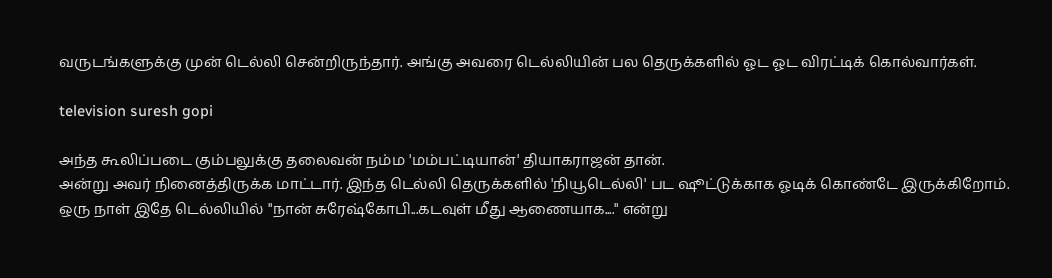வருடங்களுக்கு முன் டெல்லி சென்றிருந்தார். அங்கு அவரை டெல்லியின் பல தெருக்களில் ஓட ஓட விரட்டிக் கொல்வார்கள்.

television suresh gopi

அந்த கூலிப்படை கும்பலுக்கு தலைவன் நம்ம 'மம்பட்டியான்' தியாகராஜன் தான்.
அன்று அவர் நினைத்திருக்க மாட்டார். இந்த டெல்லி தெருக்களில் 'நியூடெல்லி' பட ஷூட்டுக்காக ஓடிக் கொண்டே இருக்கிறோம். ஒரு நாள் இதே டெல்லியில் "நான் சுரேஷ்கோபி...கடவுள் மீது ஆணையாக...." என்று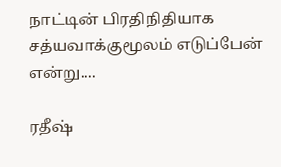நாட்டின் பிரதிநிதியாக சத்யவாக்குமூலம் எடுப்பேன் என்று....

ரதீஷ்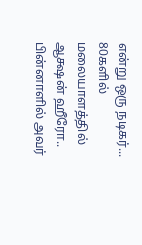என்று ஒரு நடிகர்... 80களில் மலையாளத்தில் ஆக்ஷன் ஹீரோ.. பின்னாளில் அவர்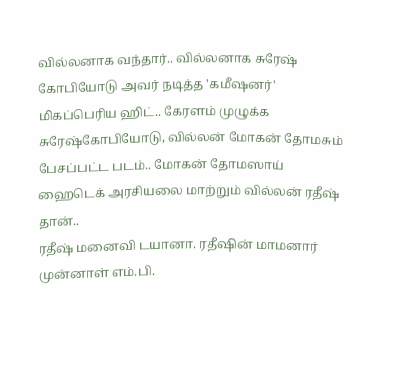வில்லனாக வந்தார்.. வில்லனாக சுரேஷ் கோபியோடு அவர் நடித்த 'கமீஷனர்' மிகப்பெரிய ஹிட்.. கேரளம் முழுக்க சுரேஷ்கோபியோடு, வில்லன் மோகன் தோமசும் பேசப்பட்ட படம்.. மோகன் தோமஸாய் ஹைடெக் அரசியலை மாற்றும் வில்லன் ரதீஷ் தான்..
ரதீஷ் மனைவி டயானா. ரதீஷின் மாமனார் முன்னாள் எம்.பி.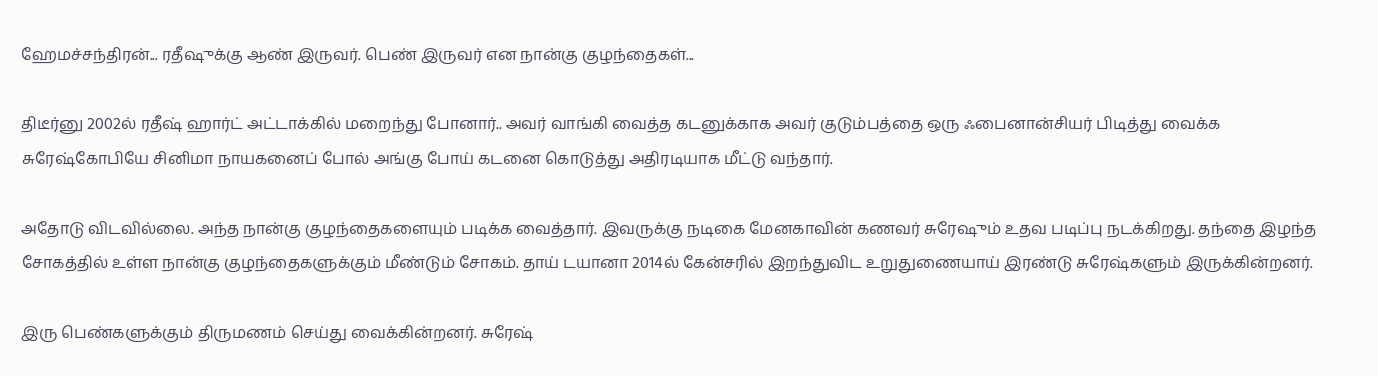ஹேமச்சந்திரன்... ரதீஷுக்கு ஆண் இருவர். பெண் இருவர் என நான்கு குழந்தைகள்...

திடீர்னு 2002ல் ரதீஷ் ஹார்ட் அட்டாக்கில் மறைந்து போனார்.. அவர் வாங்கி வைத்த கடனுக்காக அவர் குடும்பத்தை ஒரு ஃபைனான்சியர் பிடித்து வைக்க சுரேஷ்கோபியே சினிமா நாயகனைப் போல் அங்கு போய் கடனை கொடுத்து அதிரடியாக மீட்டு வந்தார்.

அதோடு விடவில்லை. அந்த நான்கு குழந்தைகளையும் படிக்க வைத்தார். இவருக்கு நடிகை மேனகாவின் கணவர் சுரேஷும் உதவ படிப்பு நடக்கிறது. தந்தை இழந்த சோகத்தில் உள்ள நான்கு குழந்தைகளுக்கும் மீண்டும் சோகம். தாய் டயானா 2014ல் கேன்சரில் இறந்துவிட உறுதுணையாய் இரண்டு சுரேஷ்களும் இருக்கின்றனர்.

இரு பெண்களுக்கும் திருமணம் செய்து வைக்கின்றனர். சுரேஷ்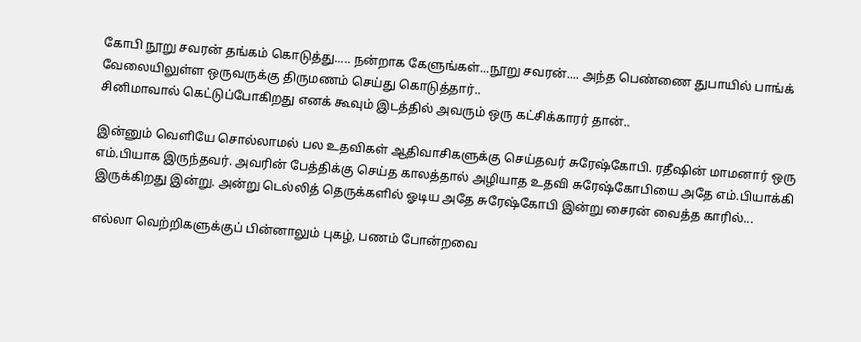கோபி நூறு சவரன் தங்கம் கொடுத்து..... நன்றாக கேளுங்கள்...நூறு சவரன்.... அந்த பெண்ணை துபாயில் பாங்க் வேலையிலுள்ள ஒருவருக்கு திருமணம் செய்து கொடுத்தார்..
சினிமாவால் கெட்டுப்போகிறது எனக் கூவும் இடத்தில் அவரும் ஒரு கட்சிக்காரர் தான்..

இன்னும் வெளியே சொல்லாமல் பல உதவிகள் ஆதிவாசிகளுக்கு செய்தவர் சுரேஷ்கோபி. ரதீஷின் மாமனார் ஒரு எம்.பியாக இருந்தவர். அவரின் பேத்திக்கு செய்த காலத்தால் அழியாத உதவி சுரேஷ்கோபியை அதே எம்.பியாக்கி இருக்கிறது இன்று. அன்று டெல்லித் தெருக்களில் ஓடிய அதே சுரேஷ்கோபி இன்று சைரன் வைத்த காரில்...

எல்லா வெற்றிகளுக்குப் பின்னாலும் புகழ், பணம் போன்றவை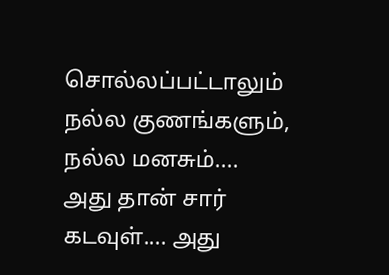சொல்லப்பட்டாலும் நல்ல குணங்களும், நல்ல மனசும்....
அது தான் சார் கடவுள்.... அது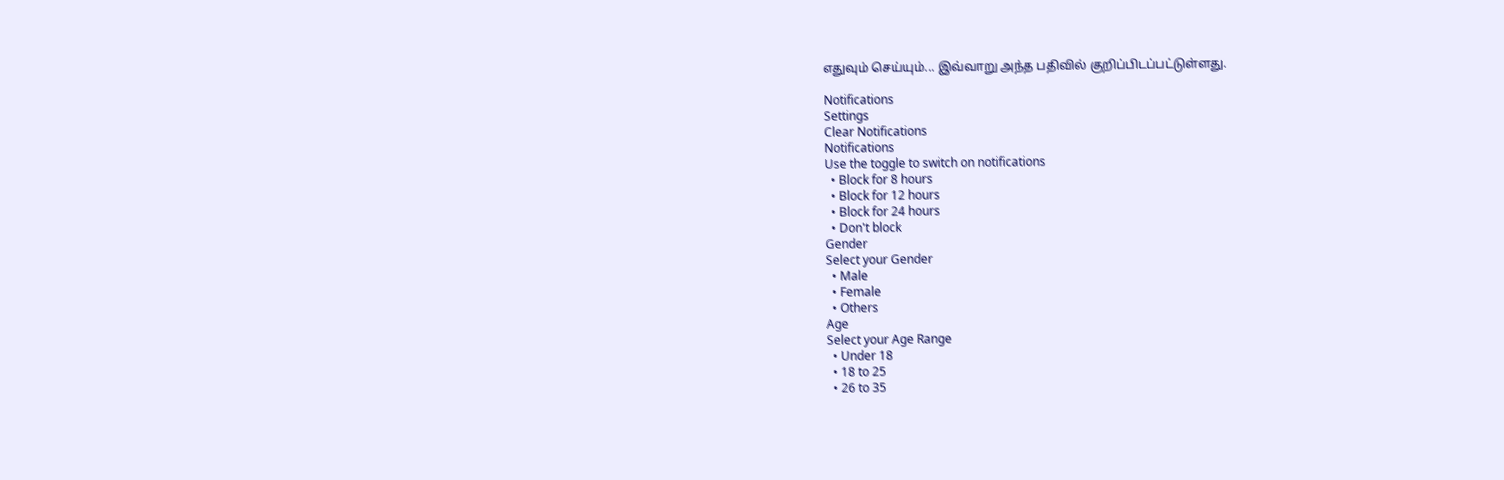எதுவும் செய்யும்... இவ்வாறு அந்த பதிவில் குறிப்பிடப்பட்டுள்ளது.

Notifications
Settings
Clear Notifications
Notifications
Use the toggle to switch on notifications
  • Block for 8 hours
  • Block for 12 hours
  • Block for 24 hours
  • Don't block
Gender
Select your Gender
  • Male
  • Female
  • Others
Age
Select your Age Range
  • Under 18
  • 18 to 25
  • 26 to 35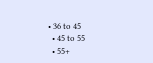• 36 to 45
  • 45 to 55
  • 55+